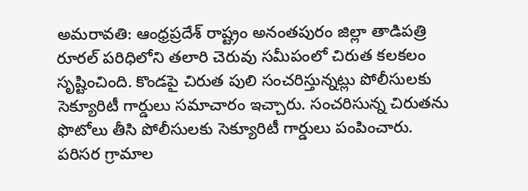అమరావతి: ఆంధ్రప్రదేశ్ రాష్ట్రం అనంతపురం జిల్లా తాడిపత్రి రూరల్ పరిధిలోని తలారి చెరువు సమీపంలో చిరుత కలకలం సృష్టించింది. కొండపై చిరుత పులి సంచరిస్తున్నట్లు పోలీసులకు సెక్యూరిటీ గార్డులు సమాచారం ఇచ్చారు. సంచరిసున్న చిరుతను ఫొటోలు తీసి పోలీసులకు సెక్యూరిటీ గార్డులు పంపించారు. పరిసర గ్రామాల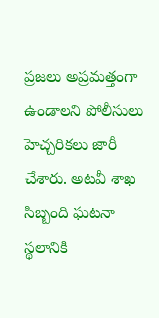ప్రజలు అప్రమత్తంగా ఉండాలని పోలీసులు హెచ్చరికలు జారీ చేశారు. అటవీ శాఖ సిబ్బంది ఘటనా స్థలానికి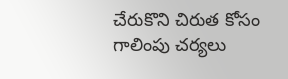చేరుకొని చిరుత కోసం గాలింపు చర్యలు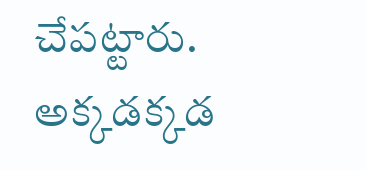చేపట్టారు. అక్కడక్కడ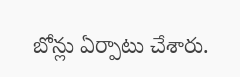బోన్లు ఏర్పాటు చేశారు.